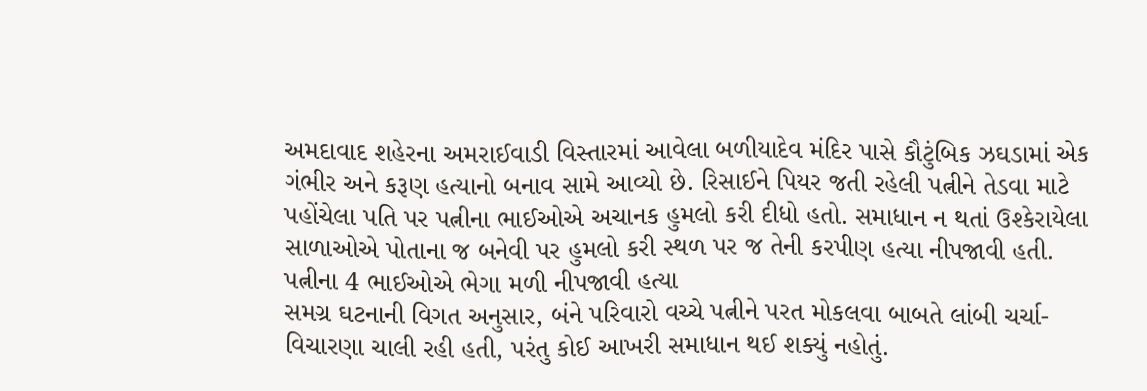અમદાવાદ શહેરના અમરાઈવાડી વિસ્તારમાં આવેલા બળીયાદેવ મંદિર પાસે કૌટુંબિક ઝઘડામાં એક ગંભીર અને કરૂણ હત્યાનો બનાવ સામે આવ્યો છે. રિસાઈને પિયર જતી રહેલી પત્નીને તેડવા માટે પહોંચેલા પતિ પર પત્નીના ભાઈઓએ અચાનક હુમલો કરી દીધો હતો. સમાધાન ન થતાં ઉશ્કેરાયેલા સાળાઓએ પોતાના જ બનેવી પર હુમલો કરી સ્થળ પર જ તેની કરપીણ હત્યા નીપજાવી હતી.
પત્નીના 4 ભાઈઓએ ભેગા મળી નીપજાવી હત્યા
સમગ્ર ઘટનાની વિગત અનુસાર, બંને પરિવારો વચ્ચે પત્નીને પરત મોકલવા બાબતે લાંબી ચર્ચા-વિચારણા ચાલી રહી હતી, પરંતુ કોઈ આખરી સમાધાન થઈ શક્યું નહોતું.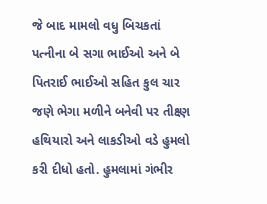જે બાદ મામલો વધુ બિચકતાં પત્નીના બે સગા ભાઈઓ અને બે પિતરાઈ ભાઈઓ સહિત કુલ ચાર જણે ભેગા મળીને બનેવી પર તીક્ષ્ણ હથિયારો અને લાકડીઓ વડે હુમલો કરી દીધો હતો. હુમલામાં ગંભીર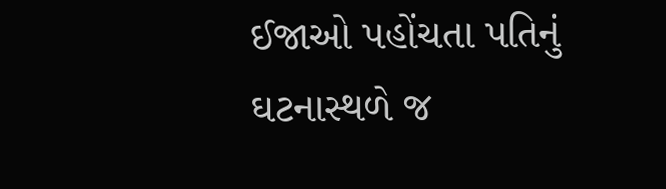ઈજાઓ પહોંચતા પતિનું ઘટનાસ્થળે જ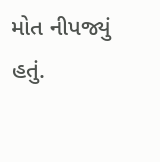મોત નીપજ્યું હતું.